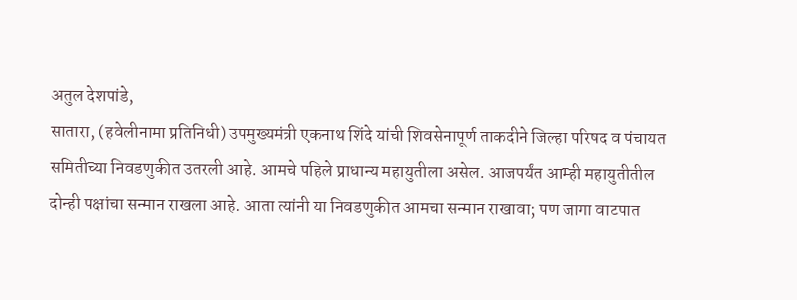अतुल देशपांडे,
सातारा, (हवेलीनामा प्रतिनिधी) उपमुख्यमंत्री एकनाथ शिंदे यांची शिवसेनापूर्ण ताकदीने जिल्हा परिषद व पंचायत समितीच्या निवडणुकीत उतरली आहे. आमचे पहिले प्राधान्य महायुतीला असेल. आजपर्यंत आम्ही महायुतीतील दोन्ही पक्षांचा सन्मान राखला आहे. आता त्यांनी या निवडणुकीत आमचा सन्मान राखावा; पण जागा वाटपात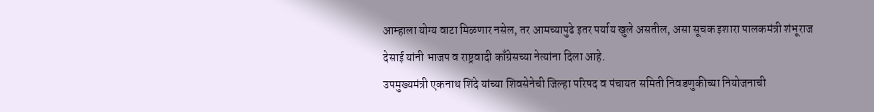आम्हाला योग्य वाटा मिळणार नसेल, तर आमच्यापुढे इतर पर्याय खुले असतील, असा सूचक इशारा पालकमंत्री शंभूराज देसाई यांनी भाजप व राष्ट्रवादी काँग्रेसच्या नेत्यांना दिला आहे.
उपमुख्यमंत्री एकनाथ शिंदे यांच्या शिवसेनेची जिल्हा परिषद व पंचायत समिती निवडणुकीच्या नियोजनाची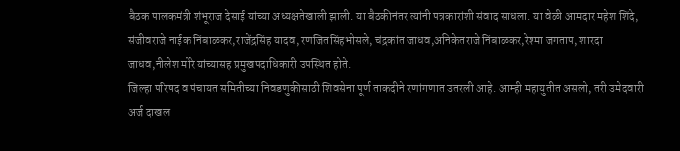बैठक पालकमंत्री शंभूराज देसाई यांच्या अध्यक्षतेखाली झाली. या बैठकीनंतर त्यांनी पत्रकारांशी संवाद साधला. या वेळी आमदार महेश शिंदे, संजीवराजे नाईक निंबाळकर,राजेंद्रसिंह यादव, रणजितसिंहभोसले, चंद्रकांत जाधव,अनिकेतराजे निंबाळकर,रेश्मा जगताप, शारदा जाधव,नीलेश मोरे यांच्यासह प्रमुखपदाधिकारी उपस्थित होते.
जिल्हा परिषद व पंचायत समितीच्या निवडणुकीसाठी शिवसेना पूर्ण ताकदीने रणांगणात उतरली आहे. आम्ही महायुतीत असलो, तरी उमेदवारी अर्ज दाखल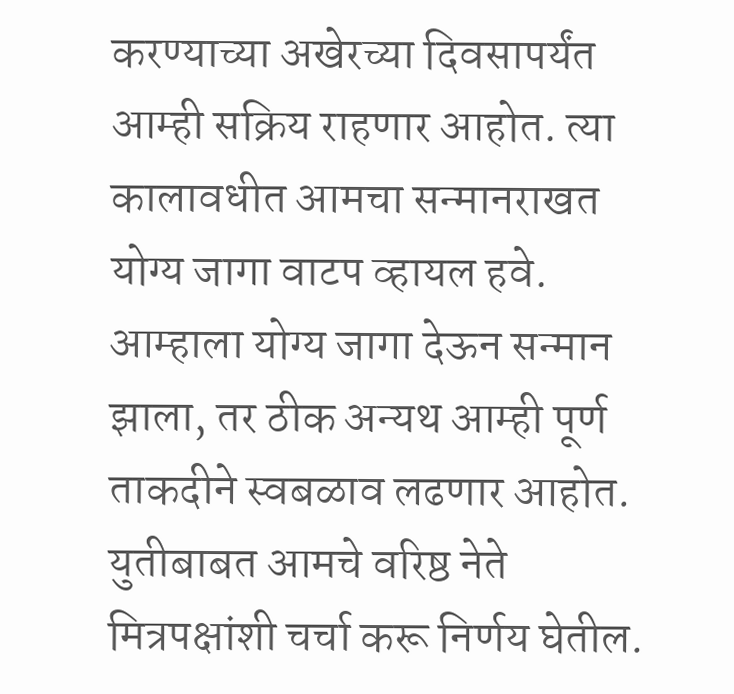करण्याच्या अखेरच्या दिवसापर्यंत आम्ही सक्रिय राहणार आहोत. त्या कालावधीत आमचा सन्मानराखत योग्य जागा वाटप व्हायल हवे. आम्हाला योग्य जागा देऊन सन्मान झाला, तर ठीक अन्यथ आम्ही पूर्ण ताकदीने स्वबळाव लढणार आहोत. युतीबाबत आमचे वरिष्ठ नेते मित्रपक्षांशी चर्चा करू निर्णय घेतील.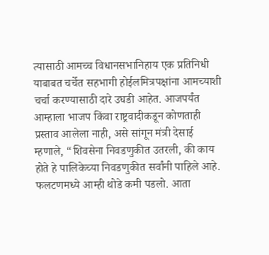त्यासाठी आमच्च विधानसभानिहाय एक प्रतिनिधी याबाबत चर्चेत सहभागी होईलमित्रपक्षांना आमच्याशी चर्चा करण्यासाठी दारे उघडी आहेत. आजपर्यंत आम्हाला भाजप किंवा राष्ट्रवादीकडून कोणताही प्रस्ताव आलेला नाही, असे सांगून मंत्री देसाई म्हणाले, “शिवसेना निवडणुकीत उतरली, की काय होते हे पालिकेच्या निवडणुकीत सर्वांनी पाहिले आहे. फलटणमध्ये आम्ही थोडे कमी पडलो. आता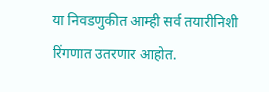या निवडणुकीत आम्ही सर्व तयारीनिशी रिंगणात उतरणार आहोत.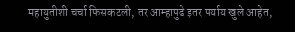महायुतीशी चर्चा फिसकटली, तर आम्हापुढे इतर पर्याय खुले आहेत,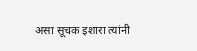असा सूचक इशारा त्यांनी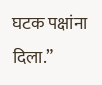घटक पक्षांना दिला.”